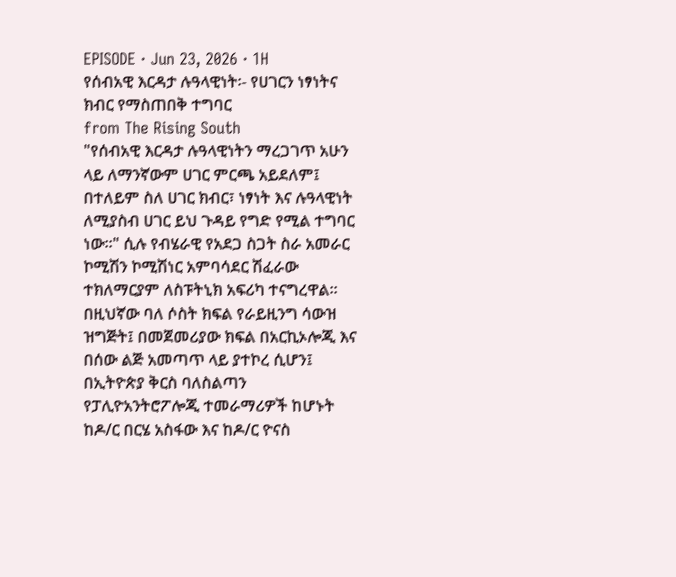EPISODE · Jun 23, 2026 · 1H
የሰብአዊ እርዳታ ሉዓላዊነት፡- የሀገርን ነፃነትና ክብር የማስጠበቅ ተግባር
from The Rising South
"የሰብአዊ እርዳታ ሉዓላዊነትን ማረጋገጥ አሁን ላይ ለማንኛውም ሀገር ምርጫ አይደለም፤ በተለይም ስለ ሀገር ክብር፣ ነፃነት እና ሉዓላዊነት ለሚያስብ ሀገር ይህ ጉዳይ የግድ የሚል ተግባር ነው።" ሲሉ የብሄራዊ የአደጋ ስጋት ስራ አመራር ኮሚሽን ኮሚሽነር አምባሳደር ሽፈራው ተክለማርያም ለስፑትኒክ አፍሪካ ተናግረዋል፡፡ በዚህኛው ባለ ሶስት ክፍል የራይዚንግ ሳውዝ ዝግጅት፤ በመጀመሪያው ክፍል በአርኪኦሎጂ እና በሰው ልጅ አመጣጥ ላይ ያተኮረ ሲሆን፤ በኢትዮጵያ ቅርስ ባለስልጣን የፓሊዮአንትሮፖሎጂ ተመራማሪዎች ከሆኑት ከዶ/ር በርሄ አስፋው እና ከዶ/ር ዮናስ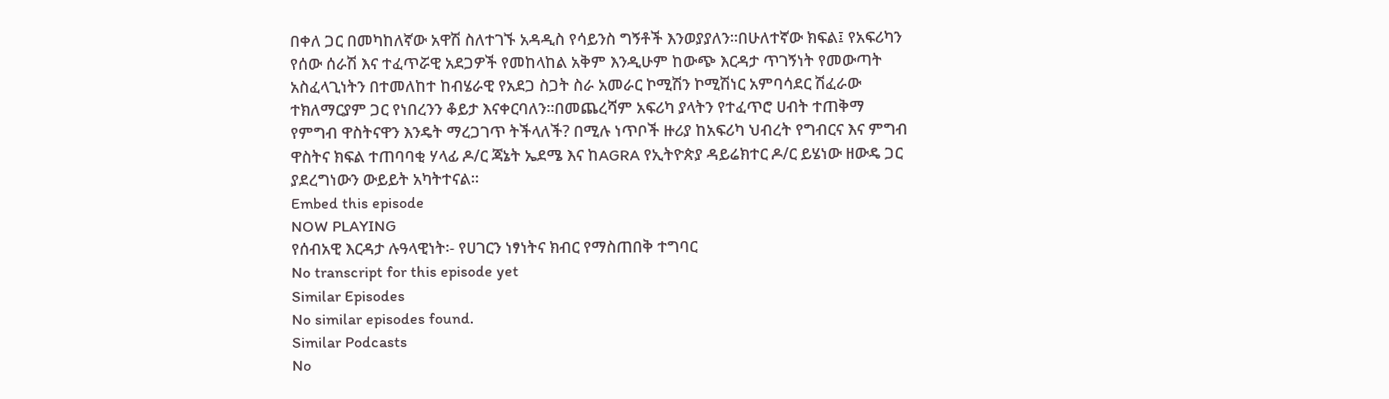በቀለ ጋር በመካከለኛው አዋሽ ስለተገኙ አዳዲስ የሳይንስ ግኝቶች እንወያያለን።በሁለተኛው ክፍል፤ የአፍሪካን የሰው ሰራሽ እና ተፈጥሯዊ አደጋዎች የመከላከል አቅም እንዲሁም ከውጭ እርዳታ ጥገኝነት የመውጣት አስፈላጊነትን በተመለከተ ከብሄራዊ የአደጋ ስጋት ስራ አመራር ኮሚሽን ኮሚሽነር አምባሳደር ሽፈራው ተክለማርያም ጋር የነበረንን ቆይታ እናቀርባለን።በመጨረሻም አፍሪካ ያላትን የተፈጥሮ ሀብት ተጠቅማ የምግብ ዋስትናዋን እንዴት ማረጋገጥ ትችላለች? በሚሉ ነጥቦች ዙሪያ ከአፍሪካ ህብረት የግብርና እና ምግብ ዋስትና ክፍል ተጠባባቂ ሃላፊ ዶ/ር ጃኔት ኤደሜ እና ከAGRA የኢትዮጵያ ዳይሬክተር ዶ/ር ይሄነው ዘውዴ ጋር ያደረግነውን ውይይት አካትተናል።
Embed this episode
NOW PLAYING
የሰብአዊ እርዳታ ሉዓላዊነት፡- የሀገርን ነፃነትና ክብር የማስጠበቅ ተግባር
No transcript for this episode yet
Similar Episodes
No similar episodes found.
Similar Podcasts
No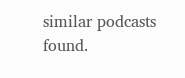similar podcasts found.